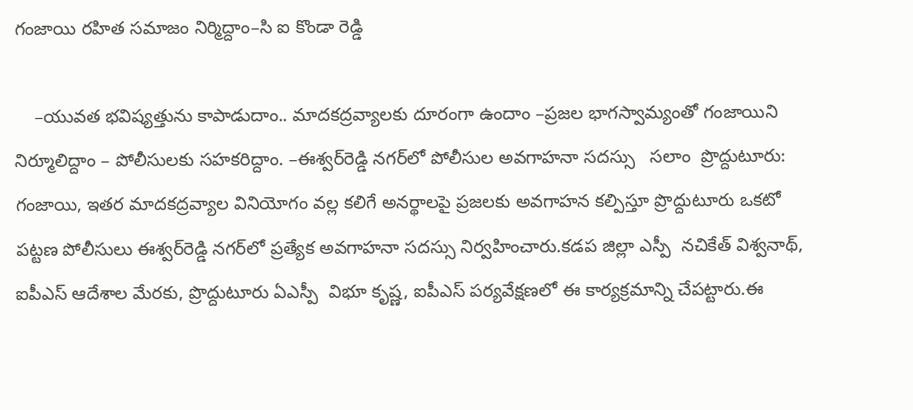గంజాయి రహిత సమాజం నిర్మిద్దాం–సి ఐ కొండా రెడ్డి

    –యువత భవిష్యత్తును కాపాడుదాం.. మాదకద్రవ్యాలకు దూరంగా ఉందాం –ప్రజల భాగస్వామ్యంతో గంజాయిని నిర్మూలిద్దాం – పోలీసులకు సహకరిద్దాం. –ఈశ్వర్‌రెడ్డి నగర్‌లో పోలీసుల అవగాహనా సదస్సు   సలాం  ప్రొద్దుటూరు: గంజాయి, ఇతర మాదకద్రవ్యాల వినియోగం వల్ల కలిగే అనర్థాలపై ప్రజలకు అవగాహన కల్పిస్తూ ప్రొద్దుటూరు ఒకటో పట్టణ పోలీసులు ఈశ్వర్‌రెడ్డి నగర్‌లో ప్రత్యేక అవగాహనా సదస్సు నిర్వహించారు.కడప జిల్లా ఎస్పీ  నచికేత్ విశ్వనాథ్, ఐపీఎస్ ఆదేశాల మేరకు, ప్రొద్దుటూరు ఏఎస్పీ  విభూ కృష్ణ, ఐపీఎస్ పర్యవేక్షణలో ఈ కార్యక్రమాన్ని చేపట్టారు.ఈ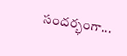సందర్భంగా...